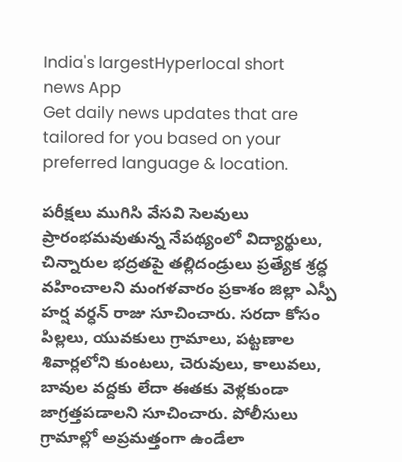India's largestHyperlocal short
news App
Get daily news updates that are tailored for you based on your preferred language & location.

పరీక్షలు ముగిసి వేసవి సెలవులు ప్రారంభమవుతున్న నేపథ్యంలో విద్యార్థులు, చిన్నారుల భద్రతపై తల్లిదండ్రులు ప్రత్యేక శ్రద్ధ వహించాలని మంగళవారం ప్రకాశం జిల్లా ఎస్పీ హర్ష వర్ధన్ రాజు సూచించారు. సరదా కోసం పిల్లలు, యువకులు గ్రామాలు, పట్టణాల శివార్లలోని కుంటలు, చెరువులు, కాలువలు, బావుల వద్దకు లేదా ఈతకు వెళ్లకుండా జాగ్రత్తపడాలని సూచించారు. పోలీసులు గ్రామాల్లో అప్రమత్తంగా ఉండేలా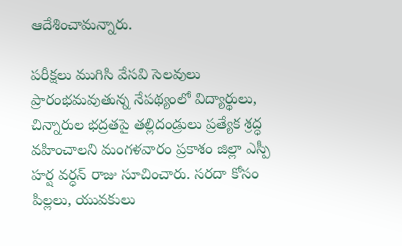ఆదేశించామన్నారు.

పరీక్షలు ముగిసి వేసవి సెలవులు ప్రారంభమవుతున్న నేపథ్యంలో విద్యార్థులు, చిన్నారుల భద్రతపై తల్లిదండ్రులు ప్రత్యేక శ్రద్ధ వహించాలని మంగళవారం ప్రకాశం జిల్లా ఎస్పీ హర్ష వర్ధన్ రాజు సూచించారు. సరదా కోసం పిల్లలు, యువకులు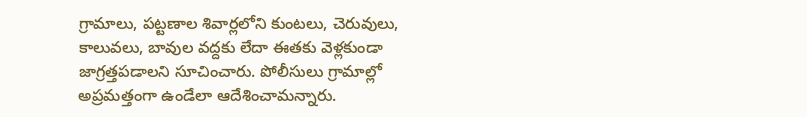గ్రామాలు, పట్టణాల శివార్లలోని కుంటలు, చెరువులు, కాలువలు, బావుల వద్దకు లేదా ఈతకు వెళ్లకుండా జాగ్రత్తపడాలని సూచించారు. పోలీసులు గ్రామాల్లో అప్రమత్తంగా ఉండేలా ఆదేశించామన్నారు.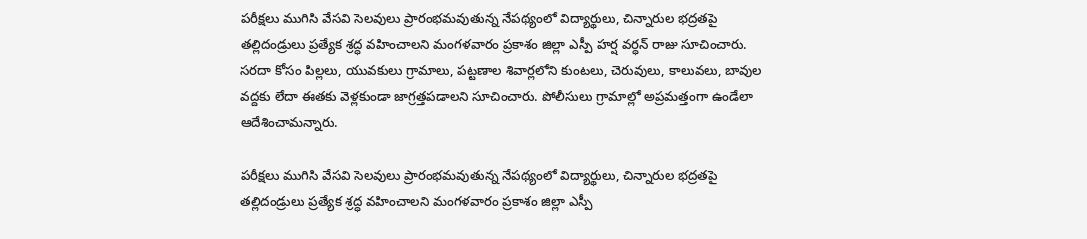పరీక్షలు ముగిసి వేసవి సెలవులు ప్రారంభమవుతున్న నేపథ్యంలో విద్యార్థులు, చిన్నారుల భద్రతపై తల్లిదండ్రులు ప్రత్యేక శ్రద్ధ వహించాలని మంగళవారం ప్రకాశం జిల్లా ఎస్పీ హర్ష వర్ధన్ రాజు సూచించారు. సరదా కోసం పిల్లలు, యువకులు గ్రామాలు, పట్టణాల శివార్లలోని కుంటలు, చెరువులు, కాలువలు, బావుల వద్దకు లేదా ఈతకు వెళ్లకుండా జాగ్రత్తపడాలని సూచించారు. పోలీసులు గ్రామాల్లో అప్రమత్తంగా ఉండేలా ఆదేశించామన్నారు.

పరీక్షలు ముగిసి వేసవి సెలవులు ప్రారంభమవుతున్న నేపథ్యంలో విద్యార్థులు, చిన్నారుల భద్రతపై తల్లిదండ్రులు ప్రత్యేక శ్రద్ధ వహించాలని మంగళవారం ప్రకాశం జిల్లా ఎస్పీ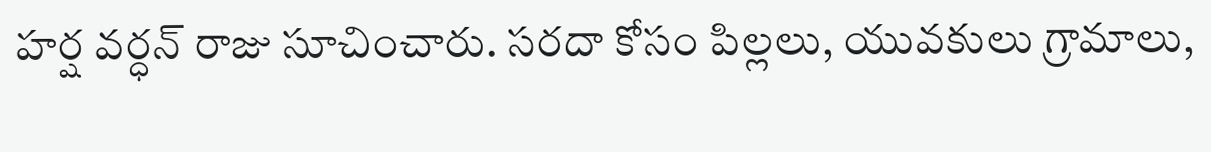హర్ష వర్ధన్ రాజు సూచించారు. సరదా కోసం పిల్లలు, యువకులు గ్రామాలు,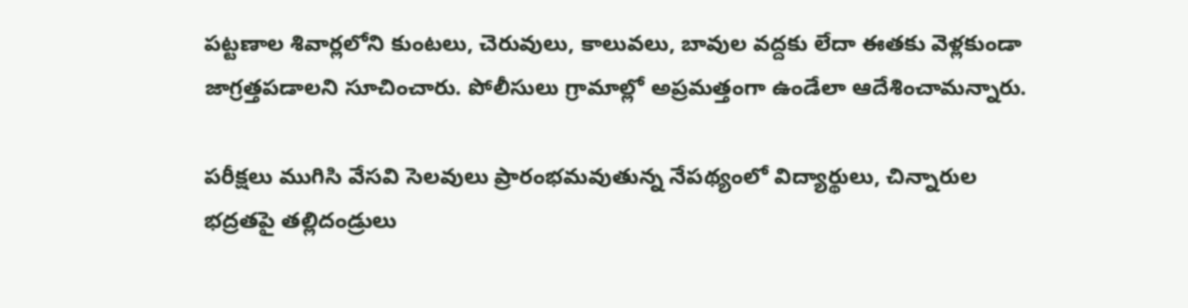పట్టణాల శివార్లలోని కుంటలు, చెరువులు, కాలువలు, బావుల వద్దకు లేదా ఈతకు వెళ్లకుండా జాగ్రత్తపడాలని సూచించారు. పోలీసులు గ్రామాల్లో అప్రమత్తంగా ఉండేలా ఆదేశించామన్నారు.

పరీక్షలు ముగిసి వేసవి సెలవులు ప్రారంభమవుతున్న నేపథ్యంలో విద్యార్థులు, చిన్నారుల భద్రతపై తల్లిదండ్రులు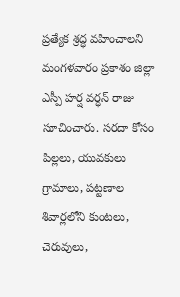ప్రత్యేక శ్రద్ధ వహించాలని మంగళవారం ప్రకాశం జిల్లా ఎస్పీ హర్ష వర్ధన్ రాజు సూచించారు. సరదా కోసం పిల్లలు, యువకులు గ్రామాలు, పట్టణాల శివార్లలోని కుంటలు, చెరువులు,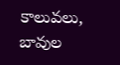కాలువలు, బావుల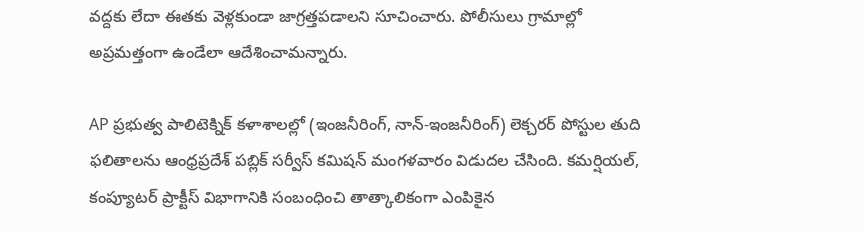వద్దకు లేదా ఈతకు వెళ్లకుండా జాగ్రత్తపడాలని సూచించారు. పోలీసులు గ్రామాల్లో అప్రమత్తంగా ఉండేలా ఆదేశించామన్నారు.

AP ప్రభుత్వ పాలిటెక్నిక్ కళాశాలల్లో (ఇంజనీరింగ్, నాన్-ఇంజనీరింగ్) లెక్చరర్ పోస్టుల తుది ఫలితాలను ఆంధ్రప్రదేశ్ పబ్లిక్ సర్వీస్ కమిషన్ మంగళవారం విడుదల చేసింది. కమర్షియల్, కంప్యూటర్ ప్రాక్టీస్ విభాగానికి సంబంధించి తాత్కాలికంగా ఎంపికైన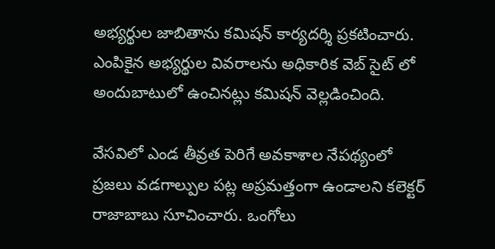అభ్యర్థుల జాబితాను కమిషన్ కార్యదర్శి ప్రకటించారు. ఎంపికైన అభ్యర్థుల వివరాలను అధికారిక వెబ్ సైట్ లో అందుబాటులో ఉంచినట్లు కమిషన్ వెల్లడించింది.

వేసవిలో ఎండ తీవ్రత పెరిగే అవకాశాల నేపథ్యంలో ప్రజలు వడగాల్పుల పట్ల అప్రమత్తంగా ఉండాలని కలెక్టర్ రాజాబాబు సూచించారు. ఒంగోలు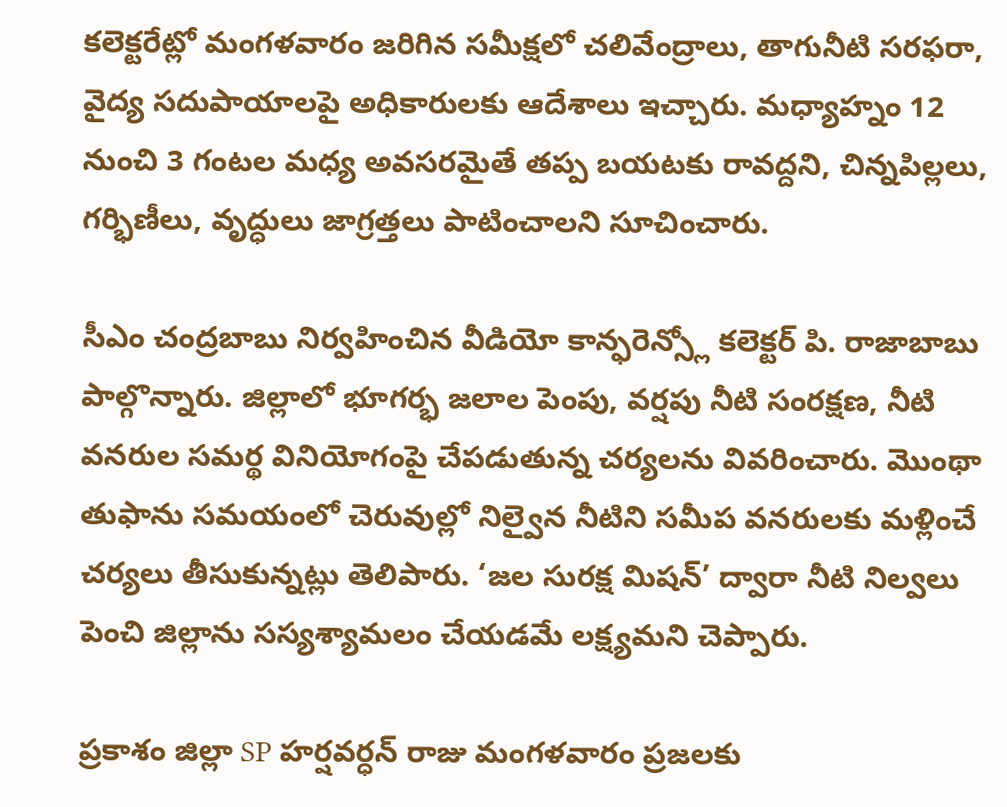కలెక్టరేట్లో మంగళవారం జరిగిన సమీక్షలో చలివేంద్రాలు, తాగునీటి సరఫరా, వైద్య సదుపాయాలపై అధికారులకు ఆదేశాలు ఇచ్చారు. మధ్యాహ్నం 12 నుంచి 3 గంటల మధ్య అవసరమైతే తప్ప బయటకు రావద్దని, చిన్నపిల్లలు, గర్భిణీలు, వృద్ధులు జాగ్రత్తలు పాటించాలని సూచించారు.

సీఎం చంద్రబాబు నిర్వహించిన వీడియో కాన్ఫరెన్స్లో కలెక్టర్ పి. రాజాబాబు పాల్గొన్నారు. జిల్లాలో భూగర్భ జలాల పెంపు, వర్షపు నీటి సంరక్షణ, నీటి వనరుల సమర్థ వినియోగంపై చేపడుతున్న చర్యలను వివరించారు. మొంథా తుఫాను సమయంలో చెరువుల్లో నిల్వైన నీటిని సమీప వనరులకు మళ్లించే చర్యలు తీసుకున్నట్లు తెలిపారు. ‘జల సురక్ష మిషన్’ ద్వారా నీటి నిల్వలు పెంచి జిల్లాను సస్యశ్యామలం చేయడమే లక్ష్యమని చెప్పారు.

ప్రకాశం జిల్లా SP హర్షవర్ధన్ రాజు మంగళవారం ప్రజలకు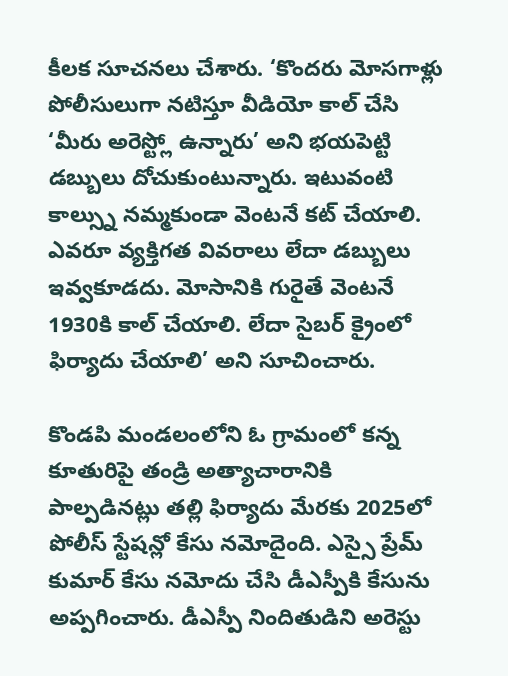కీలక సూచనలు చేశారు. ‘కొందరు మోసగాళ్లు పోలీసులుగా నటిస్తూ వీడియో కాల్ చేసి ‘మీరు అరెస్ట్లో ఉన్నారు’ అని భయపెట్టి డబ్బులు దోచుకుంటున్నారు. ఇటువంటి కాల్స్ను నమ్మకుండా వెంటనే కట్ చేయాలి. ఎవరూ వ్యక్తిగత వివరాలు లేదా డబ్బులు ఇవ్వకూడదు. మోసానికి గురైతే వెంటనే 1930కి కాల్ చేయాలి. లేదా సైబర్ క్రైంలో ఫిర్యాదు చేయాలి’ అని సూచించారు.

కొండపి మండలంలోని ఓ గ్రామంలో కన్న కూతురిపై తండ్రి అత్యాచారానికి పాల్పడినట్లు తల్లి ఫిర్యాదు మేరకు 2025లో పోలీస్ స్టేషన్లో కేసు నమోదైంది. ఎస్సై ప్రేమ్ కుమార్ కేసు నమోదు చేసి డీఎస్పీకి కేసును అప్పగించారు. డీఎస్పీ నిందితుడిని అరెస్టు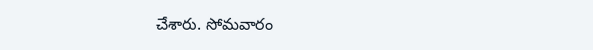చేశారు. సోమవారం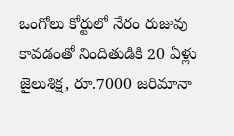ఒంగోలు కోర్టులో నేరం రుజువు కావడంతో నిందితుడికి 20 ఏళ్లు జైలుశిక్ష, రూ.7000 జరిమానా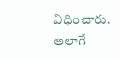విధించారు. అలాగే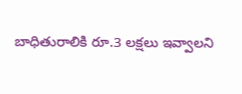బాధితురాలికి రూ.3 లక్షలు ఇవ్వాలని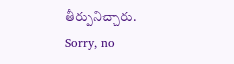తీర్పునిచ్చారు.
Sorry, no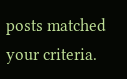posts matched your criteria.